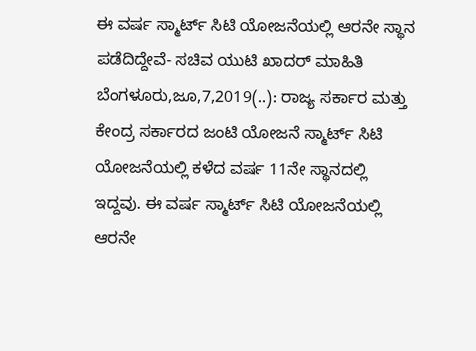ಈ ವರ್ಷ ಸ್ಮಾರ್ಟ್ ಸಿಟಿ ಯೋಜನೆಯಲ್ಲಿ ಆರನೇ ಸ್ಥಾನ ಪಡೆದಿದ್ದೇವೆ- ಸಚಿವ ಯುಟಿ ಖಾದರ್ ಮಾಹಿತಿ ಬೆಂಗಳೂರು,ಜೂ,7,2019(..): ರಾಜ್ಯ ಸರ್ಕಾರ ಮತ್ತು ಕೇಂದ್ರ ಸರ್ಕಾರದ ಜಂಟಿ ಯೋಜನೆ ಸ್ಮಾರ್ಟ್ ಸಿಟಿ ಯೋಜನೆಯಲ್ಲಿ ಕಳೆದ ವರ್ಷ 11ನೇ ಸ್ಥಾನದಲ್ಲಿ ಇದ್ದವು. ಈ ವರ್ಷ ಸ್ಮಾರ್ಟ್ ಸಿಟಿ ಯೋಜನೆಯಲ್ಲಿ ಆರನೇ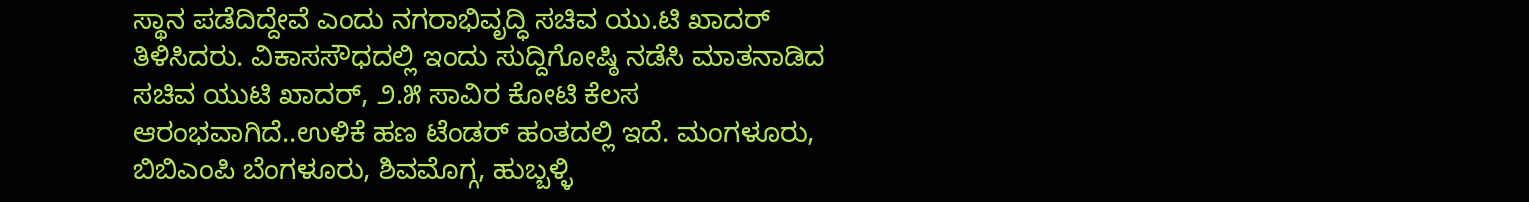ಸ್ಥಾನ ಪಡೆದಿದ್ದೇವೆ ಎಂದು ನಗರಾಭಿವೃದ್ಧಿ ಸಚಿವ ಯು.ಟಿ ಖಾದರ್ ತಿಳಿಸಿದರು. ವಿಕಾಸಸೌಧದಲ್ಲಿ ಇಂದು ಸುದ್ದಿಗೋಷ್ಠಿ ನಡೆಸಿ ಮಾತನಾಡಿದ ಸಚಿವ ಯುಟಿ ಖಾದರ್, ೨.೫ ಸಾವಿರ ಕೋಟಿ ಕೆಲಸ ಆರಂಭವಾಗಿದೆ..ಉಳಿಕೆ ಹಣ ಟೆಂಡರ್ ಹಂತದಲ್ಲಿ ಇದೆ. ಮಂಗಳೂರು, ಬಿಬಿಎಂಪಿ ಬೆಂಗಳೂರು, ಶಿವಮೊಗ್ಗ, ಹುಬ್ಬಳ್ಳಿ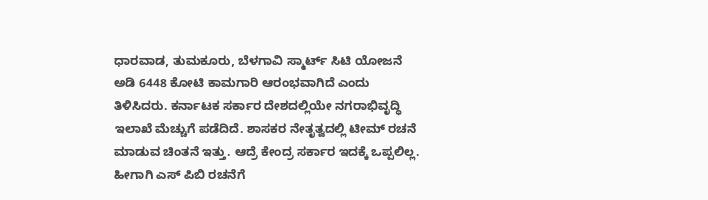ಧಾರವಾಡ, ತುಮಕೂರು, ಬೆಳಗಾವಿ ಸ್ಮಾರ್ಟ್ ಸಿಟಿ ಯೋಜನೆ ಅಡಿ 6448 ಕೋಟಿ ಕಾಮಗಾರಿ ಆರಂಭವಾಗಿದೆ ಎಂದು ತಿಳಿಸಿದರು. ಕರ್ನಾಟಕ ಸರ್ಕಾರ ದೇಶದಲ್ಲಿಯೇ ನಗರಾಭಿವೃದ್ಧಿ ಇಲಾಖೆ ಮೆಚ್ಚುಗೆ ಪಡೆದಿದೆ. ಶಾಸಕರ ನೇತೃತ್ವದಲ್ಲಿ ಟೀಮ್ ರಚನೆ ಮಾಡುವ ಚಿಂತನೆ ಇತ್ತು. ಆದ್ರೆ ಕೇಂದ್ರ ಸರ್ಕಾರ ಇದಕ್ಕೆ ಒಪ್ಪಲಿಲ್ಲ. ಹೀಗಾಗಿ ಎಸ್ ಪಿಬಿ ರಚನೆಗೆ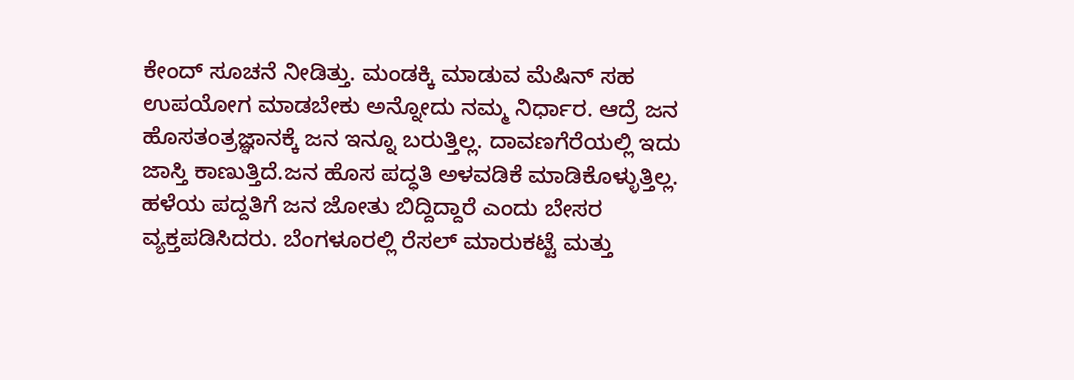ಕೇಂದ್ ಸೂಚನೆ ನೀಡಿತ್ತು. ಮಂಡಕ್ಕಿ ಮಾಡುವ ಮೆಷಿನ್ ಸಹ ಉಪಯೋಗ ಮಾಡಬೇಕು ಅನ್ನೋದು ನಮ್ಮ ನಿರ್ಧಾರ. ಆದ್ರೆ ಜನ ಹೊಸತಂತ್ರಜ್ಞಾನಕ್ಕೆ ಜನ ಇನ್ನೂ ಬರುತ್ತಿಲ್ಲ. ದಾವಣಗೆರೆಯಲ್ಲಿ ಇದು ಜಾಸ್ತಿ ಕಾಣುತ್ತಿದೆ.ಜನ ಹೊಸ ಪದ್ಧತಿ ಅಳವಡಿಕೆ ಮಾಡಿಕೊಳ್ಳುತ್ತಿಲ್ಲ. ಹಳೆಯ ಪದ್ದತಿಗೆ ಜನ ಜೋತು ಬಿದ್ದಿದ್ದಾರೆ ಎಂದು ಬೇಸರ ವ್ಯಕ್ತಪಡಿಸಿದರು. ಬೆಂಗಳೂರಲ್ಲಿ ರೆಸಲ್ ಮಾರುಕಟ್ಟೆ ಮತ್ತು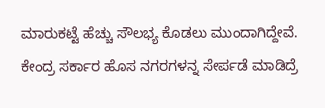ಮಾರುಕಟ್ಟೆ ಹೆಚ್ಚು ಸೌಲಭ್ಯ ಕೊಡಲು ಮುಂದಾಗಿದ್ದೇವೆ. ಕೇಂದ್ರ ಸರ್ಕಾರ ಹೊಸ ನಗರಗಳನ್ನ ಸೇರ್ಪಡೆ ಮಾಡಿದ್ರೆ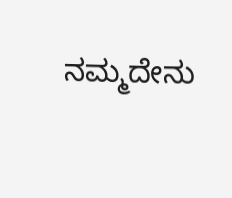ನಮ್ಮದೇನು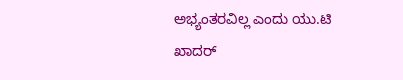ಅಭ್ಯಂತರವಿಲ್ಲ ಎಂದು ಯು.ಟಿ ಖಾದರ್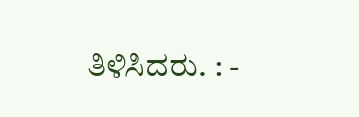ತಿಳಿಸಿದರು. : -